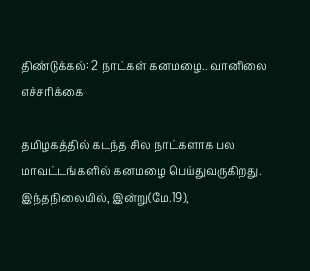திண்டுக்கல்: 2 நாட்கள் கனமழை.. வானிலை எச்சரிக்கை

தமிழகத்தில் கடந்த சில நாட்களாக பல மாவட்டங்களில் கனமழை பெய்துவருகிறது. இந்தநிலையில், இன்று(மே.19),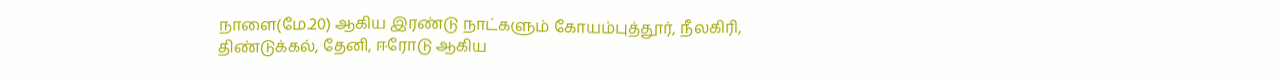நாளை(மே.20) ஆகிய இரண்டு நாட்களும் கோயம்புத்தூர், நீலகிரி, திண்டுக்கல், தேனி, ஈரோடு ஆகிய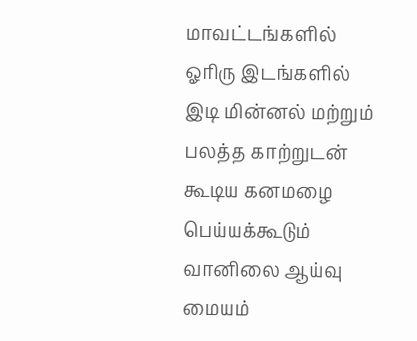மாவட்டங்களில் ஓரிரு இடங்களில் இடி மின்னல் மற்றும் பலத்த காற்றுடன் கூடிய கனமழை பெய்யக்கூடும் வானிலை ஆய்வு மையம்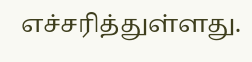எச்சரித்துள்ளது.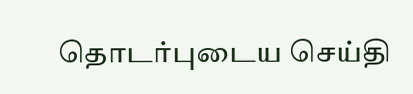தொடர்புடைய செய்தி